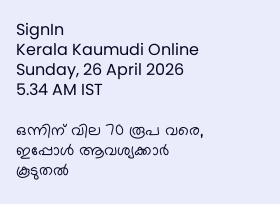SignIn
Kerala Kaumudi Online
Sunday, 26 April 2026 5.34 AM IST

ഒന്നിന് വില 70 രൂപ വരെ, ഇപ്പോൾ ആവശ്യക്കാർ കൂടുതൽ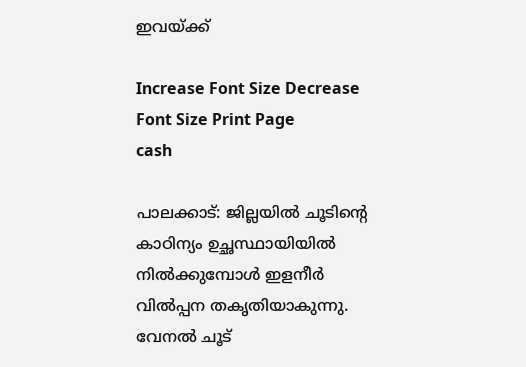ഇവയ്ക്ക്

Increase Font Size Decrease Font Size Print Page
cash

പാലക്കാട്: ജില്ലയിൽ ചൂടിന്റെ കാഠിന്യം ഉച്ഛസ്ഥായിയിൽ നിൽക്കുമ്പോൾ ഇളനീർ വിൽപ്പന തകൃതിയാകുന്നു. വേനൽ ചൂട്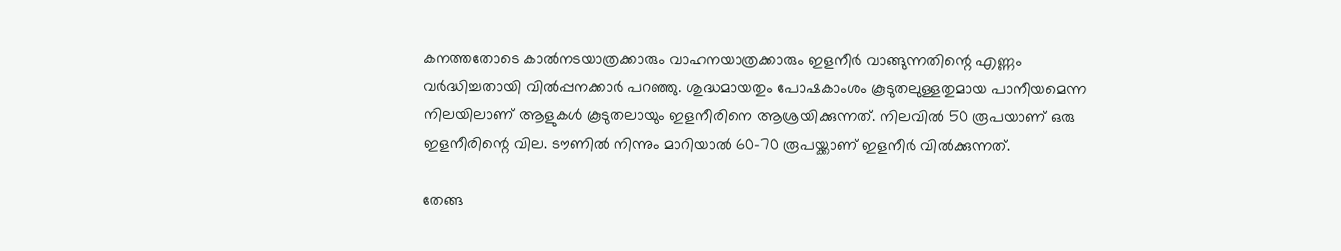കനത്തതോടെ കാൽനടയാത്രക്കാരും വാഹനയാത്രക്കാരും ഇളനീർ വാങ്ങുന്നതിന്റെ എണ്ണം വർദ്ധിച്ചതായി വിൽപ്പനക്കാർ പറഞ്ഞു. ശുദ്ധമായതും പോഷകാംശം കൂടുതലുള്ളതുമായ പാനീയമെന്ന നിലയിലാണ് ആളുകൾ കൂടുതലായും ഇളനീരിനെ ആശ്രയിക്കുന്നത്. നിലവിൽ 50 രൂപയാണ് ഒരു ഇളനീരിന്റെ വില. ടൗണിൽ നിന്നും മാറിയാൽ 60-70 രൂപയ്ക്കാണ് ഇളനീർ വിൽക്കുന്നത്.

തേങ്ങ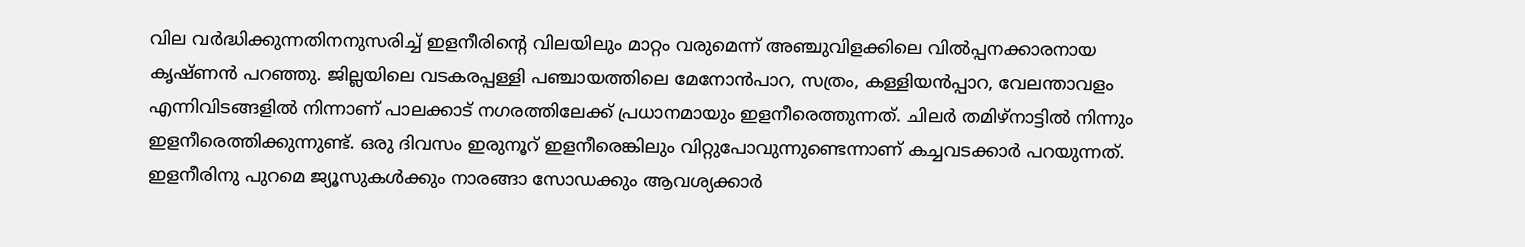വില ‌വർദ്ധിക്കുന്നതിനനുസരിച്ച് ഇളനീരിന്റെ വിലയിലും മാറ്റം വരുമെന്ന് അഞ്ചുവിളക്കിലെ വിൽപ്പനക്കാരനായ കൃഷ്ണൻ പറഞ്ഞു. ജില്ലയിലെ വടകരപ്പള്ളി പഞ്ചായത്തിലെ മേനോൻപാറ, സത്രം, കള്ളിയൻപ്പാറ, വേലന്താവളം എന്നിവിടങ്ങളിൽ നിന്നാണ് പാലക്കാട് നഗരത്തിലേക്ക് പ്രധാനമായും ഇളനീരെത്തുന്നത്. ചിലർ തമിഴ‌്നാട്ടിൽ നിന്നും ഇളനീരെത്തിക്കുന്നുണ്ട്. ഒരു ദിവസം ഇരുനൂറ് ഇളനീരെങ്കിലും വിറ്റുപോവുന്നുണ്ടെന്നാണ് കച്ചവടക്കാർ പറയുന്നത്. ഇളനീരിനു പുറമെ ജ്യൂസുകൾക്കും നാരങ്ങാ സോഡക്കും ആവശ്യക്കാർ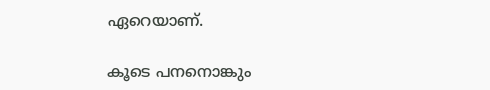ഏറെയാണ്.

കൂടെ പനനൊങ്കും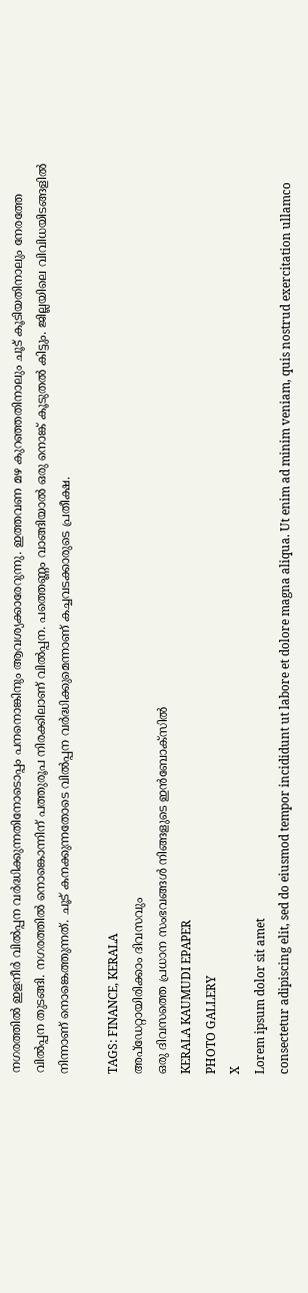നഗരത്തിൽ ഇളനീർ വിൽപ്പന വർദ്ധിക്കുന്നതിനോടൊപ്പം പനനൊങ്കിനും ആവശ്യക്കാരേറുന്നു. ഇത്തവണ മഴ കുറഞ്ഞതിനാലും ചൂട് കൂടിയതിനാലും നേരത്തേ വിൽപ്പന തുടങ്ങി. നഗരത്തിൽ നൊങ്കൊന്നിന് പത്തുരൂപ നിരക്കിലാണ് വിൽപ്പന. പത്തെണ്ണം വാങ്ങിയാൽ ഒരു നൊങ്ക് കൂടുതൽ കിട്ടും. ജില്ലയിലെ വിവിധയിടങ്ങളിൽ നിന്നാണ് നൊങ്കെത്തുന്നത്. ചൂട് കനക്കുന്നതോടെ വി‌ൽപ്പന വർദ്ധിക്കുമെന്നാണ് കച്ചവടക്കാരുടെ പ്രതീക്ഷ.

TAGS: FINANCE, KERALA
അപ്ഡേറ്റായിരിക്കാം ദിവസവും
ഒരു ദിവസത്തെ പ്രധാന സംഭവങ്ങൾ നിങ്ങളുടെ ഇൻബോക്സിൽ
KERALA KAUMUDI EPAPER
PHOTO GALLERY
X
Lorem ipsum dolor sit amet
consectetur adipiscing elit, sed do eiusmod tempor incididunt ut labore et dolore magna aliqua. Ut enim ad minim veniam, quis nostrud exercitation ullamco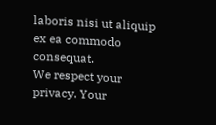laboris nisi ut aliquip ex ea commodo consequat.
We respect your privacy. Your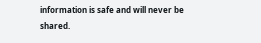information is safe and will never be shared.